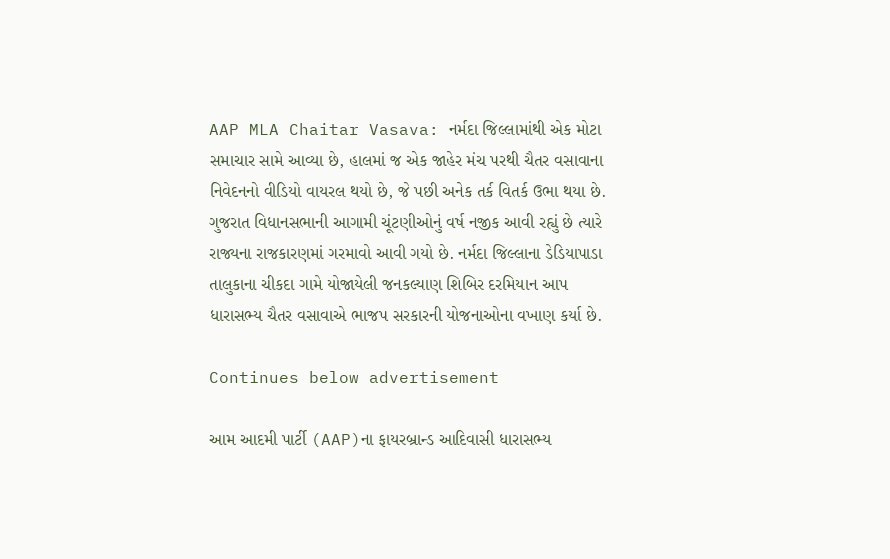AAP MLA Chaitar Vasava: નર્મદા જિલ્લામાંથી એક મોટા સમાચાર સામે આવ્યા છે, હાલમાં જ એક જાહેર મંચ પરથી ચૈતર વસાવાના નિવેદનનો વીડિયો વાયરલ થયો છે, જે પછી અનેક તર્ક વિતર્ક ઉભા થયા છે. ગુજરાત વિધાનસભાની આગામી ચૂંટણીઓનું વર્ષ નજીક આવી રહ્યું છે ત્યારે રાજ્યના રાજકારણમાં ગરમાવો આવી ગયો છે. નર્મદા જિલ્લાના ડેડિયાપાડા તાલુકાના ચીકદા ગામે યોજાયેલી જનકલ્યાણ શિબિર દરમિયાન આપ ધારાસભ્ય ચૈતર વસાવાએ ભાજપ સરકારની યોજનાઓના વખાણ કર્યા છે.

Continues below advertisement

આમ આદમી પાર્ટી (AAP)ના ફાયરબ્રાન્ડ આદિવાસી ધારાસભ્ય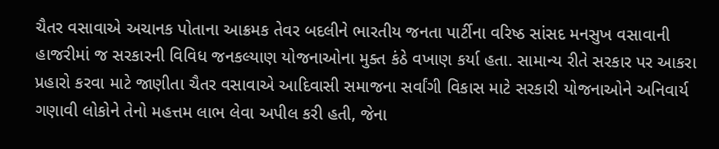ચૈતર વસાવાએ અચાનક પોતાના આક્રમક તેવર બદલીને ભારતીય જનતા પાર્ટીના વરિષ્ઠ સાંસદ મનસુખ વસાવાની હાજરીમાં જ સરકારની વિવિધ જનકલ્યાણ યોજનાઓના મુક્ત કંઠે વખાણ કર્યા હતા. સામાન્ય રીતે સરકાર પર આકરા પ્રહારો કરવા માટે જાણીતા ચૈતર વસાવાએ આદિવાસી સમાજના સર્વાંગી વિકાસ માટે સરકારી યોજનાઓને અનિવાર્ય ગણાવી લોકોને તેનો મહત્તમ લાભ લેવા અપીલ કરી હતી, જેના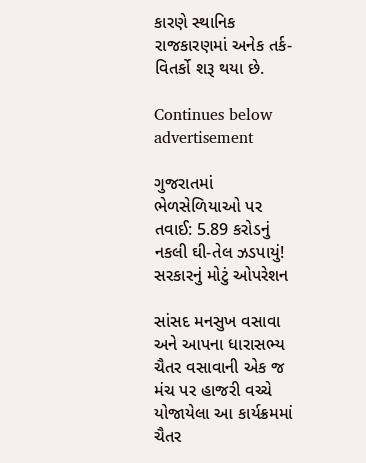કારણે સ્થાનિક રાજકારણમાં અનેક તર્ક-વિતર્કો શરૂ થયા છે.

Continues below advertisement

ગુજરાતમાં ભેળસેળિયાઓ પર તવાઈ: 5.89 કરોડનું નકલી ઘી-તેલ ઝડપાયું! સરકારનું મોટું ઓપરેશન

સાંસદ મનસુખ વસાવા અને આપના ધારાસભ્ય ચૈતર વસાવાની એક જ મંચ પર હાજરી વચ્ચે યોજાયેલા આ કાર્યક્રમમાં ચૈતર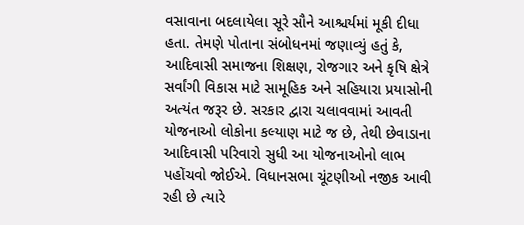વસાવાના બદલાયેલા સૂરે સૌને આશ્ચર્યમાં મૂકી દીધા હતા. તેમણે પોતાના સંબોધનમાં જણાવ્યું હતું કે, આદિવાસી સમાજના શિક્ષણ, રોજગાર અને કૃષિ ક્ષેત્રે સર્વાંગી વિકાસ માટે સામૂહિક અને સહિયારા પ્રયાસોની અત્યંત જરૂર છે. સરકાર દ્વારા ચલાવવામાં આવતી યોજનાઓ લોકોના કલ્યાણ માટે જ છે, તેથી છેવાડાના આદિવાસી પરિવારો સુધી આ યોજનાઓનો લાભ પહોંચવો જોઈએ. વિધાનસભા ચૂંટણીઓ નજીક આવી રહી છે ત્યારે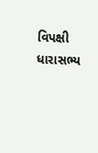વિપક્ષી ધારાસભ્ય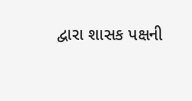દ્વારા શાસક પક્ષની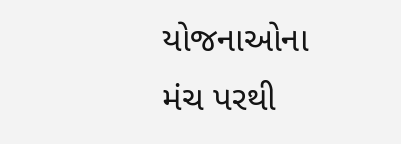યોજનાઓના મંચ પરથી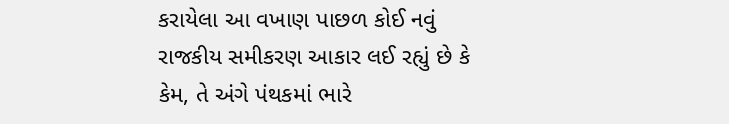કરાયેલા આ વખાણ પાછળ કોઈ નવું રાજકીય સમીકરણ આકાર લઈ રહ્યું છે કે કેમ, તે અંગે પંથકમાં ભારે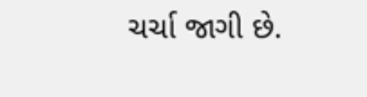ચર્ચા જાગી છે.